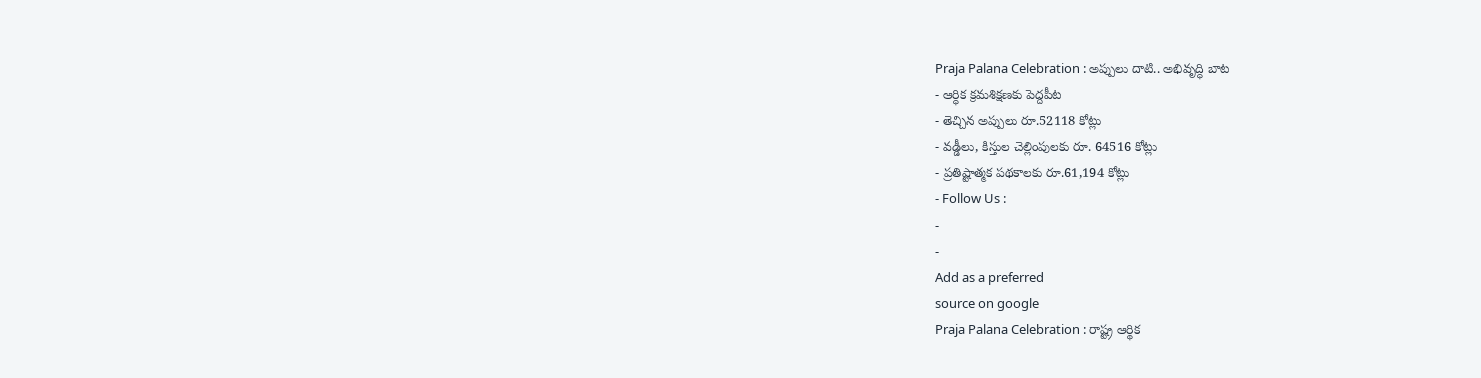Praja Palana Celebration : అప్పులు దాటి.. అభివృద్ధి బాట
- ఆర్ధిక క్రమశిక్షణకు పెద్దపీట
- తెచ్చిన అప్పులు రూ.52118 కోట్లు
- వడ్డీలు, కిస్తుల చెల్లింపులకు రూ. 64516 కోట్లు
- ప్రతిష్టాత్మక పథకాలకు రూ.61,194 కోట్లు
- Follow Us :
-
-
Add as a preferred
source on google
Praja Palana Celebration : రాష్ట్ర ఆర్థిక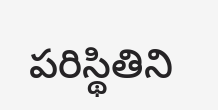పరిస్థితిని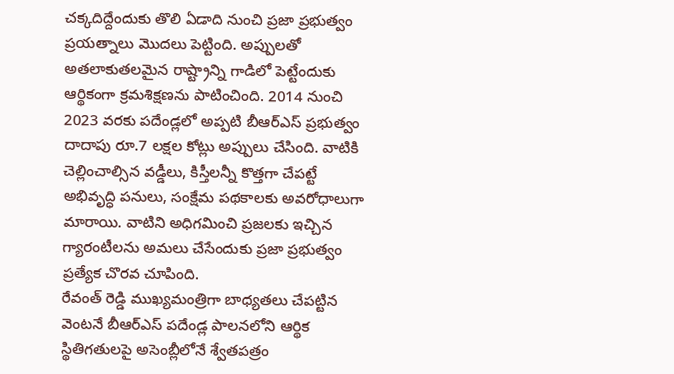చక్కదిద్దేందుకు తొలి ఏడాది నుంచి ప్రజా ప్రభుత్వం ప్రయత్నాలు మొదలు పెట్టింది. అప్పులతో అతలాకుతలమైన రాష్ట్రాన్ని గాడిలో పెట్టేందుకు ఆర్థికంగా క్రమశిక్షణను పాటించింది. 2014 నుంచి 2023 వరకు పదేండ్లలో అప్పటి బీఆర్ఎస్ ప్రభుత్వం దాదాపు రూ.7 లక్షల కోట్లు అప్పులు చేసింది. వాటికి చెల్లించాల్సిన వడ్డీలు, కిస్తీలన్నీ కొత్తగా చేపట్టే అభివృద్ధి పనులు, సంక్షేమ పథకాలకు అవరోధాలుగా మారాయి. వాటిని అధిగమించి ప్రజలకు ఇచ్చిన గ్యారంటీలను అమలు చేసేందుకు ప్రజా ప్రభుత్వం ప్రత్యేక చొరవ చూపింది.
రేవంత్ రెడ్డి ముఖ్యమంత్రిగా బాధ్యతలు చేపట్టిన వెంటనే బీఆర్ఎస్ పదేండ్ల పాలనలోని ఆర్థిక స్థితిగతులపై అసెంబ్లీలోనే శ్వేతపత్రం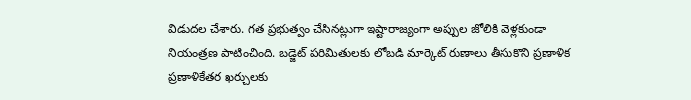విడుదల చేశారు. గత ప్రభుత్వం చేసినట్లుగా ఇష్టారాజ్యంగా అప్పుల జోలికి వెళ్లకుండా నియంత్రణ పాటించింది. బడ్జెట్ పరిమితులకు లోబడి మార్కెట్ రుణాలు తీసుకొని ప్రణాళిక ప్రణాళికేతర ఖర్చులకు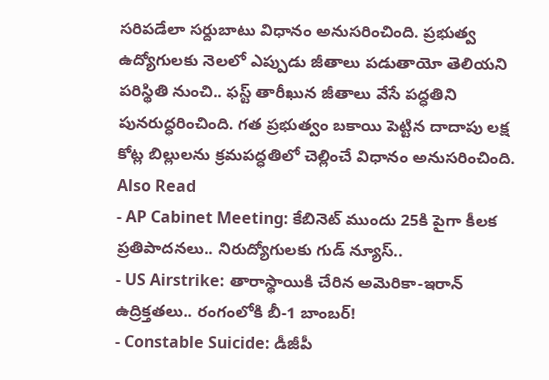సరిపడేలా సర్దుబాటు విధానం అనుసరించింది. ప్రభుత్వ ఉద్యోగులకు నెలలో ఎప్పుడు జీతాలు పడుతాయో తెలియని పరిస్థితి నుంచి.. ఫస్ట్ తారీఖున జీతాలు వేసే పద్ధతిని పునరుద్ధరించింది. గత ప్రభుత్వం బకాయి పెట్టిన దాదాపు లక్ష కోట్ల బిల్లులను క్రమపద్ధతిలో చెల్లించే విధానం అనుసరించింది.
Also Read
- AP Cabinet Meeting: కేబినెట్ ముందు 25కి పైగా కీలక ప్రతిపాదనలు.. నిరుద్యోగులకు గుడ్ న్యూస్..
- US Airstrike: తారాస్థాయికి చేరిన అమెరికా-ఇరాన్ ఉద్రిక్తతలు.. రంగంలోకి బీ-1 బాంబర్!
- Constable Suicide: డీజీపీ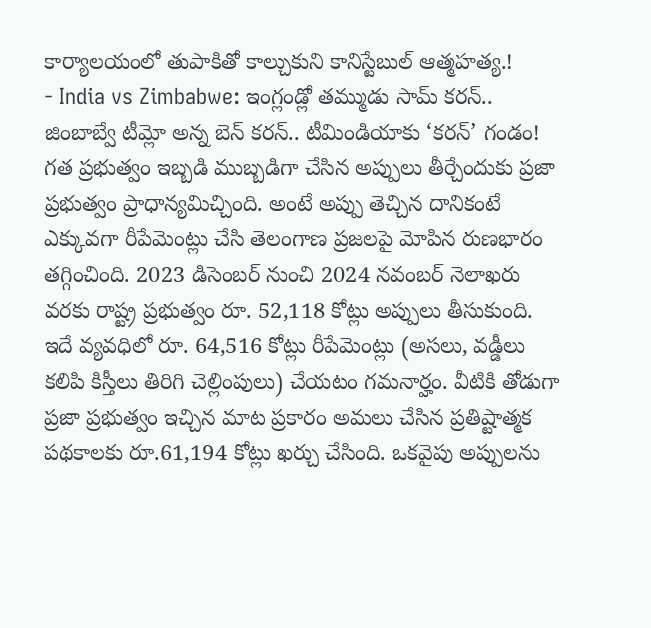కార్యాలయంలో తుపాకితో కాల్చుకుని కానిస్టేబుల్ ఆత్మహత్య.!
- India vs Zimbabwe: ఇంగ్లండ్లో తమ్ముడు సామ్ కరన్.. జింబాబ్వే టీమ్లో అన్న బెన్ కరన్.. టీమిండియాకు ‘కరన్’ గండం!
గత ప్రభుత్వం ఇబ్బడి ముబ్బడిగా చేసిన అప్పులు తీర్చేందుకు ప్రజా ప్రభుత్వం ప్రాధాన్యమిచ్చింది. అంటే అప్పు తెచ్చిన దానికంటే ఎక్కువగా రీపేమెంట్లు చేసి తెలంగాణ ప్రజలపై మోపిన రుణభారం తగ్గించింది. 2023 డిసెంబర్ నుంచి 2024 నవంబర్ నెలాఖరు వరకు రాష్ట్ర ప్రభుత్వం రూ. 52,118 కోట్లు అప్పులు తీసుకుంది. ఇదే వ్యవధిలో రూ. 64,516 కోట్లు రీపేమెంట్లు (అసలు, వడ్డీలు కలిపి కిస్తీలు తిరిగి చెల్లింపులు) చేయటం గమనార్హం. వీటికి తోడుగా ప్రజా ప్రభుత్వం ఇచ్చిన మాట ప్రకారం అమలు చేసిన ప్రతిష్టాత్మక పథకాలకు రూ.61,194 కోట్లు ఖర్చు చేసింది. ఒకవైపు అప్పులను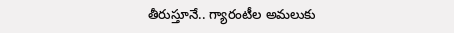తీరుస్తూనే.. గ్యారంటీల అమలుకు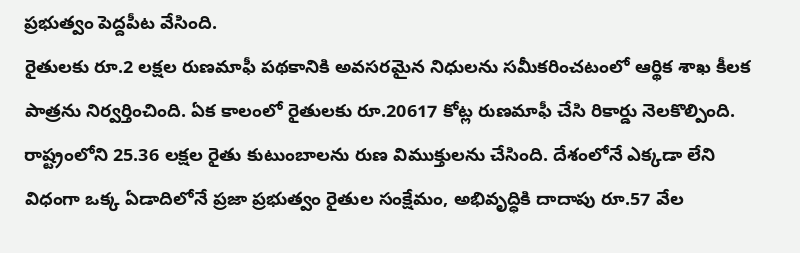ప్రభుత్వం పెద్దపీట వేసింది.
రైతులకు రూ.2 లక్షల రుణమాఫీ పథకానికి అవసరమైన నిధులను సమీకరించటంలో ఆర్థిక శాఖ కీలక పాత్రను నిర్వర్తించింది. ఏక కాలంలో రైతులకు రూ.20617 కోట్ల రుణమాఫీ చేసి రికార్డు నెలకొల్పింది. రాష్ట్రంలోని 25.36 లక్షల రైతు కుటుంబాలను రుణ విముక్తులను చేసింది. దేశంలోనే ఎక్కడా లేని విధంగా ఒక్క ఏడాదిలోనే ప్రజా ప్రభుత్వం రైతుల సంక్షేమం, అభివృద్ధికి దాదాపు రూ.57 వేల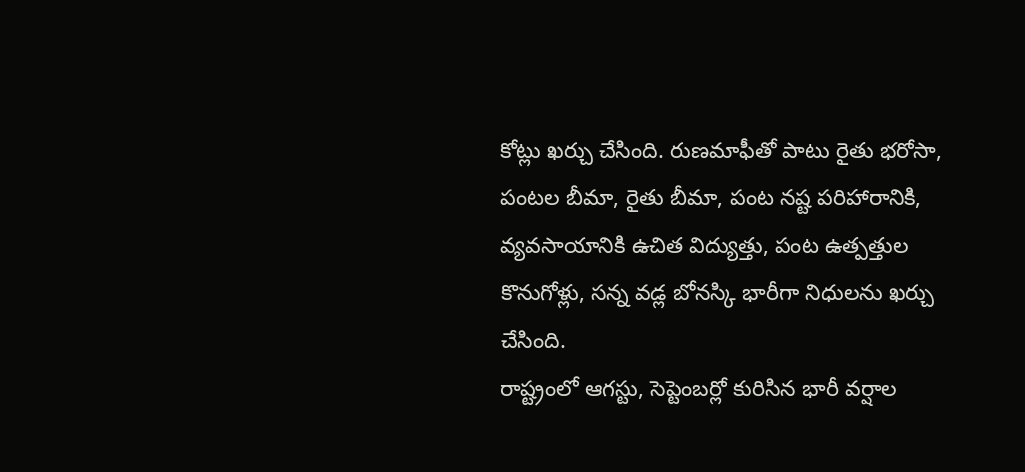కోట్లు ఖర్చు చేసింది. రుణమాఫీతో పాటు రైతు భరోసా, పంటల బీమా, రైతు బీమా, పంట నష్ట పరిహారానికి, వ్యవసాయానికి ఉచిత విద్యుత్తు, పంట ఉత్పత్తుల కొనుగోళ్లు, సన్న వడ్ల బోనస్కి భారీగా నిధులను ఖర్చు చేసింది.
రాష్ట్రంలో ఆగస్టు, సెప్టెంబర్లో కురిసిన భారీ వర్షాల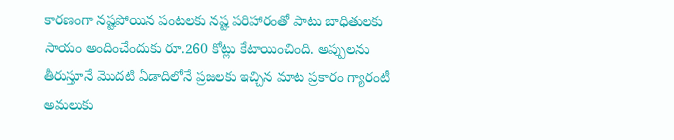కారణంగా నష్టపోయిన పంటలకు నష్ట పరిహారంతో పాటు బాధితులకు సాయం అందించేందుకు రూ.260 కోట్లు కేటాయించింది. అప్పులను తీరుస్తూనే మొదటి ఏడాదిలోనే ప్రజలకు ఇచ్చిన మాట ప్రకారం గ్యారంటీ అమలుకు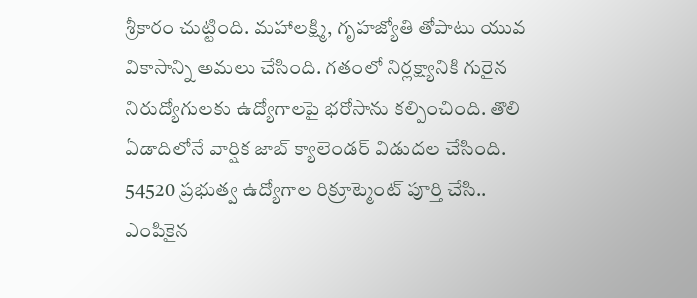శ్రీకారం చుట్టింది. మహాలక్ష్మి, గృహజ్యోతి తోపాటు యువ వికాసాన్ని అమలు చేసింది. గతంలో నిర్లక్ష్యానికి గురైన నిరుద్యోగులకు ఉద్యోగాలపై భరోసాను కల్పించింది. తొలి ఏడాదిలోనే వార్షిక జాబ్ క్యాలెండర్ విడుదల చేసింది. 54520 ప్రభుత్వ ఉద్యోగాల రిక్రూట్మెంట్ పూర్తి చేసి.. ఎంపికైన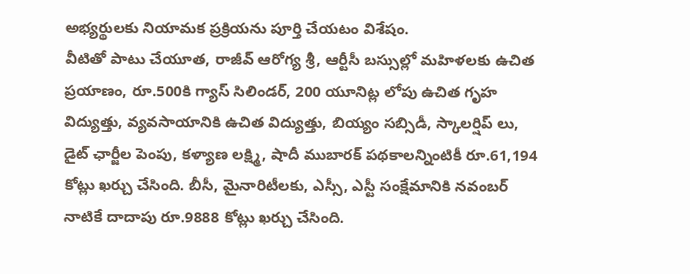అభ్యర్థులకు నియామక ప్రక్రియను పూర్తి చేయటం విశేషం.
వీటితో పాటు చేయూత, రాజీవ్ ఆరోగ్య శ్రీ, ఆర్టీసీ బస్సుల్లో మహిళలకు ఉచిత ప్రయాణం, రూ.500కి గ్యాస్ సిలిండర్, 200 యూనిట్ల లోపు ఉచిత గృహ విద్యుత్తు, వ్యవసాయానికి ఉచిత విద్యుత్తు, బియ్యం సబ్సిడీ, స్కాలర్షిప్ లు, డైట్ ఛార్జీల పెంపు, కళ్యాణ లక్ష్మి, షాదీ ముబారక్ పథకాలన్నింటికీ రూ.61,194 కోట్లు ఖర్చు చేసింది. బీసీ, మైనారిటీలకు, ఎస్సీ, ఎస్టీ సంక్షేమానికి నవంబర్ నాటికే దాదాపు రూ.9888 కోట్లు ఖర్చు చేసింది.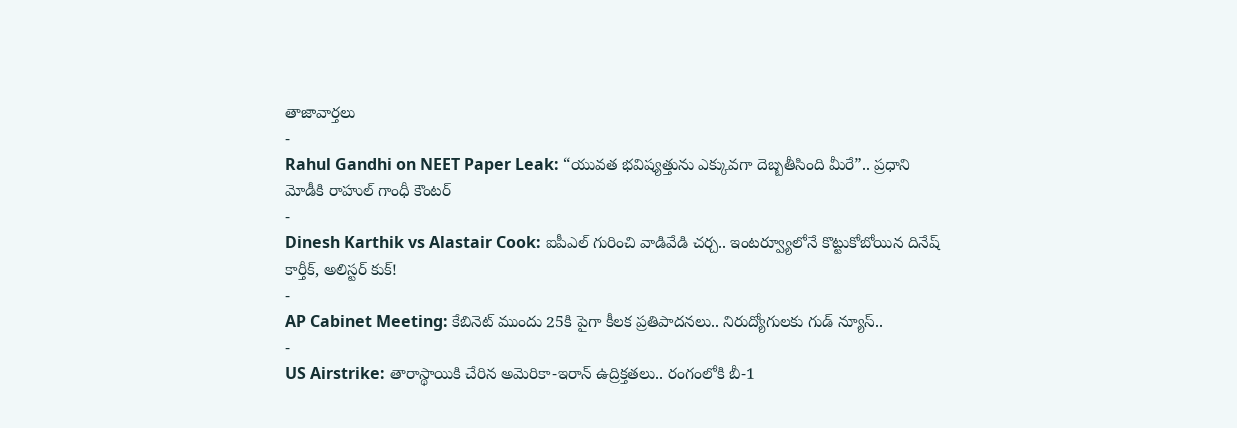తాజావార్తలు
-
Rahul Gandhi on NEET Paper Leak: “యువత భవిష్యత్తును ఎక్కువగా దెబ్బతీసింది మీరే”.. ప్రధాని మోడీకి రాహుల్ గాంధీ కౌంటర్
-
Dinesh Karthik vs Alastair Cook: ఐపీఎల్ గురించి వాడివేడి చర్చ.. ఇంటర్వ్యూలోనే కొట్టుకోబోయిన దినేష్ కార్తీక్, అలిస్టర్ కుక్!
-
AP Cabinet Meeting: కేబినెట్ ముందు 25కి పైగా కీలక ప్రతిపాదనలు.. నిరుద్యోగులకు గుడ్ న్యూస్..
-
US Airstrike: తారాస్థాయికి చేరిన అమెరికా-ఇరాన్ ఉద్రిక్తతలు.. రంగంలోకి బీ-1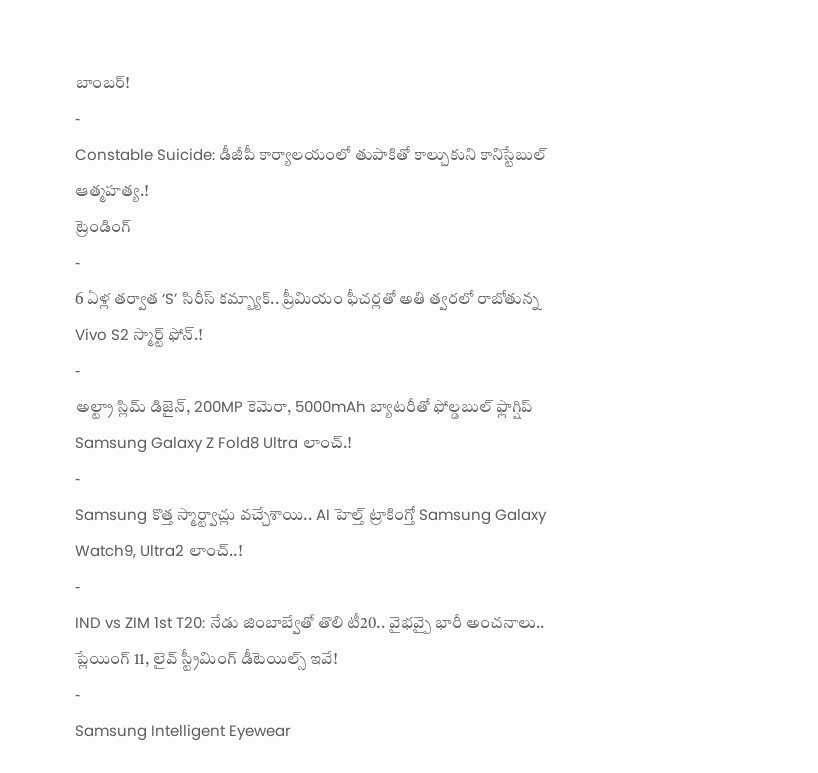బాంబర్!
-
Constable Suicide: డీజీపీ కార్యాలయంలో తుపాకితో కాల్చుకుని కానిస్టేబుల్ ఆత్మహత్య.!
ట్రెండింగ్
-
6 ఏళ్ల తర్వాత ‘S’ సిరీస్ కమ్బ్యాక్.. ప్రీమియం ఫీచర్లతో అతి త్వరలో రాబోతున్న Vivo S2 స్మార్ట్ ఫోన్.!
-
అల్ట్రా స్లిమ్ డిజైన్, 200MP కెమెరా, 5000mAh బ్యాటరీతో ఫోల్డబుల్ ఫ్లాగ్షిప్ Samsung Galaxy Z Fold8 Ultra లాంచ్.!
-
Samsung కొత్త స్మార్ట్వాచ్లు వచ్చేశాయి.. AI హెల్త్ ట్రాకింగ్తో Samsung Galaxy Watch9, Ultra2 లాంచ్..!
-
IND vs ZIM 1st T20: నేడు జింబాబ్వేతో తొలి టీ20.. వైభవ్పై భారీ అంచనాలు.. ప్లేయింగ్ 11, లైవ్ స్ట్రీమింగ్ డీటెయిల్స్ ఇవే!
-
Samsung Intelligent Eyewear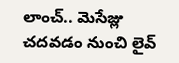లాంచ్.. మెసేజ్లు చదవడం నుంచి లైవ్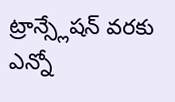ట్రాన్స్లేషన్ వరకు ఎన్నో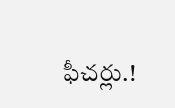ఫీచర్లు.!